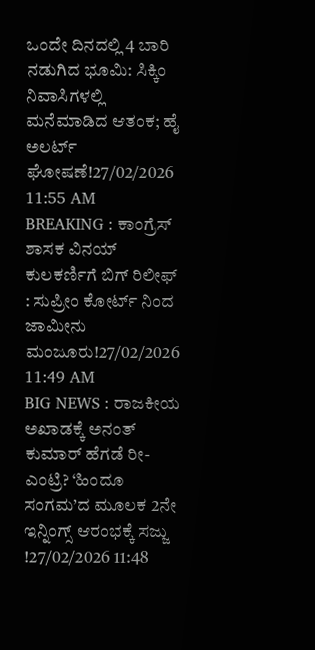ಒಂದೇ ದಿನದಲ್ಲಿ 4 ಬಾರಿ ನಡುಗಿದ ಭೂಮಿ: ಸಿಕ್ಕಿಂ ನಿವಾಸಿಗಳಲ್ಲಿ ಮನೆಮಾಡಿದ ಆತಂಕ; ಹೈ ಅಲರ್ಟ್ ಘೋಷಣೆ!27/02/2026 11:55 AM
BREAKING : ಕಾಂಗ್ರೆಸ್ ಶಾಸಕ ವಿನಯ್ ಕುಲಕರ್ಣಿಗೆ ಬಿಗ್ ರಿಲೀಫ್ : ಸುಪ್ರೀಂ ಕೋರ್ಟ್ ನಿಂದ ಜಾಮೀನು ಮಂಜೂರು!27/02/2026 11:49 AM
BIG NEWS : ರಾಜಕೀಯ ಅಖಾಡಕ್ಕೆ ಅನಂತ್ ಕುಮಾರ್ ಹೆಗಡೆ ರೀ-ಎಂಟ್ರಿ? ‘ಹಿಂದೂ ಸಂಗಮ’ದ ಮೂಲಕ 2ನೇ ಇನ್ನಿಂಗ್ಸ್ ಆರಂಭಕ್ಕೆ ಸಜ್ಜು !27/02/2026 11:48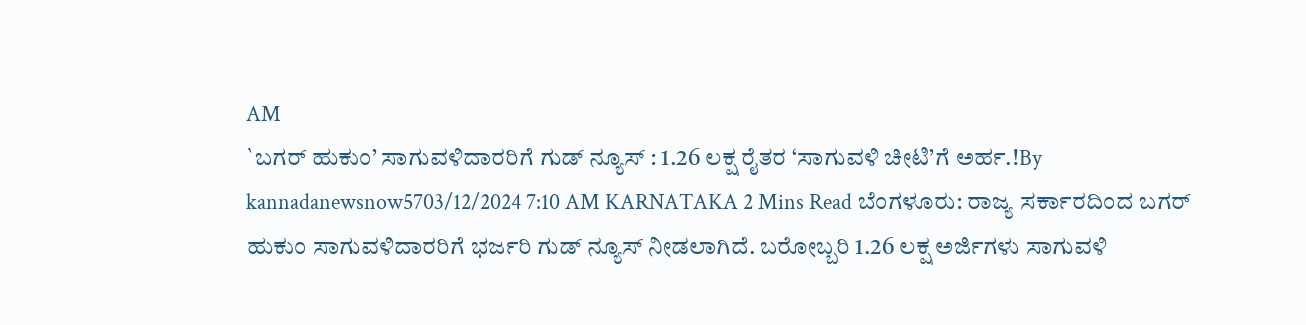AM
`ಬಗರ್ ಹುಕುಂ’ ಸಾಗುವಳಿದಾರರಿಗೆ ಗುಡ್ ನ್ಯೂಸ್ : 1.26 ಲಕ್ಷ ರೈತರ ‘ಸಾಗುವಳಿ ಚೀಟಿ’ಗೆ ಅರ್ಹ.!By kannadanewsnow5703/12/2024 7:10 AM KARNATAKA 2 Mins Read ಬೆಂಗಳೂರು: ರಾಜ್ಯ ಸರ್ಕಾರದಿಂದ ಬಗರ್ ಹುಕುಂ ಸಾಗುವಳಿದಾರರಿಗೆ ಭರ್ಜರಿ ಗುಡ್ ನ್ಯೂಸ್ ನೀಡಲಾಗಿದೆ. ಬರೋಬ್ಬರಿ 1.26 ಲಕ್ಷ ಅರ್ಜಿಗಳು ಸಾಗುವಳಿ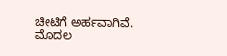ಚೀಟಿಗೆ ಅರ್ಹವಾಗಿವೆ. ಮೊದಲ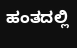ಹಂತದಲ್ಲಿ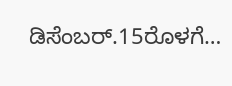ಡಿಸೆಂಬರ್.15ರೊಳಗೆ…